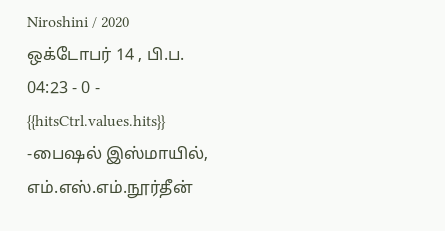Niroshini / 2020 ஒக்டோபர் 14 , பி.ப. 04:23 - 0 - {{hitsCtrl.values.hits}}
-பைஷல் இஸ்மாயில், எம்.எஸ்.எம்.நூர்தீன்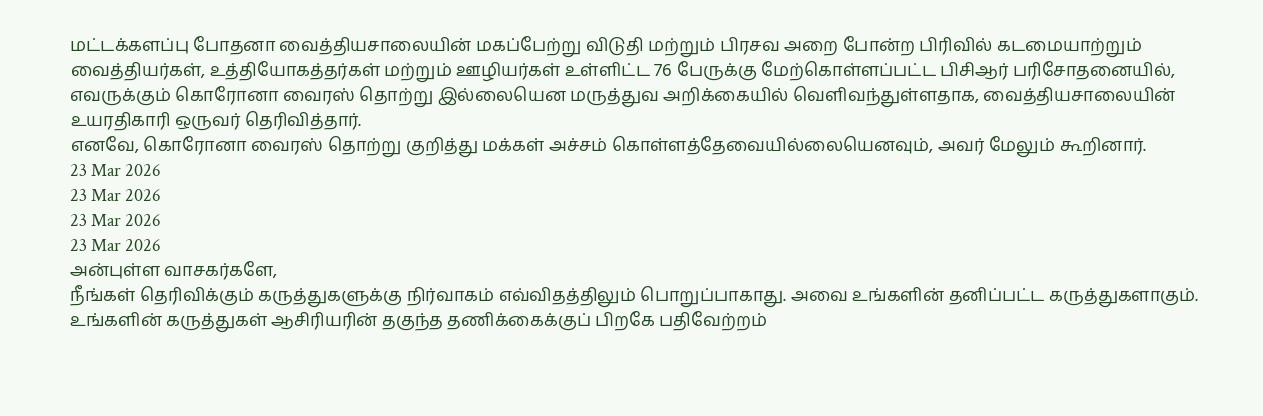மட்டக்களப்பு போதனா வைத்தியசாலையின் மகப்பேற்று விடுதி மற்றும் பிரசவ அறை போன்ற பிரிவில் கடமையாற்றும் வைத்தியர்கள், உத்தியோகத்தர்கள் மற்றும் ஊழியர்கள் உள்ளிட்ட 76 பேருக்கு மேற்கொள்ளப்பட்ட பிசிஆர் பரிசோதனையில், எவருக்கும் கொரோனா வைரஸ் தொற்று இல்லையென மருத்துவ அறிக்கையில் வெளிவந்துள்ளதாக, வைத்தியசாலையின் உயரதிகாரி ஒருவர் தெரிவித்தார்.
எனவே, கொரோனா வைரஸ் தொற்று குறித்து மக்கள் அச்சம் கொள்ளத்தேவையில்லையெனவும், அவர் மேலும் கூறினார்.
23 Mar 2026
23 Mar 2026
23 Mar 2026
23 Mar 2026
அன்புள்ள வாசகர்களே,
நீங்கள் தெரிவிக்கும் கருத்துகளுக்கு நிர்வாகம் எவ்விதத்திலும் பொறுப்பாகாது. அவை உங்களின் தனிப்பட்ட கருத்துகளாகும். உங்களின் கருத்துகள் ஆசிரியரின் தகுந்த தணிக்கைக்குப் பிறகே பதிவேற்றம்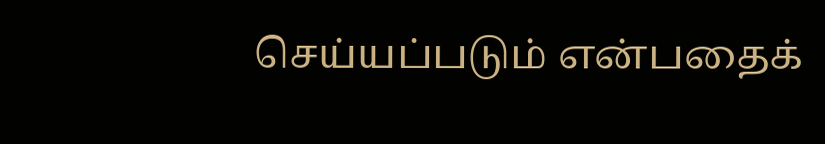செய்யப்படும் என்பதைக்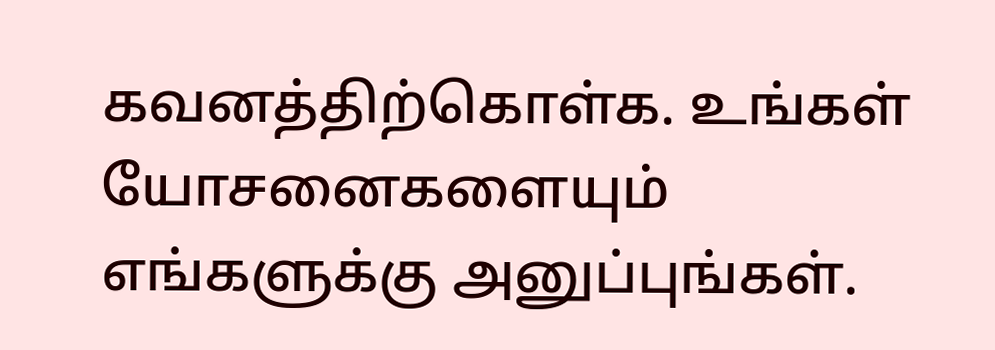கவனத்திற்கொள்க. உங்கள் யோசனைகளையும் எங்களுக்கு அனுப்புங்கள்.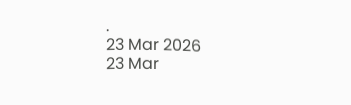.
23 Mar 2026
23 Mar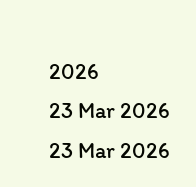2026
23 Mar 2026
23 Mar 2026